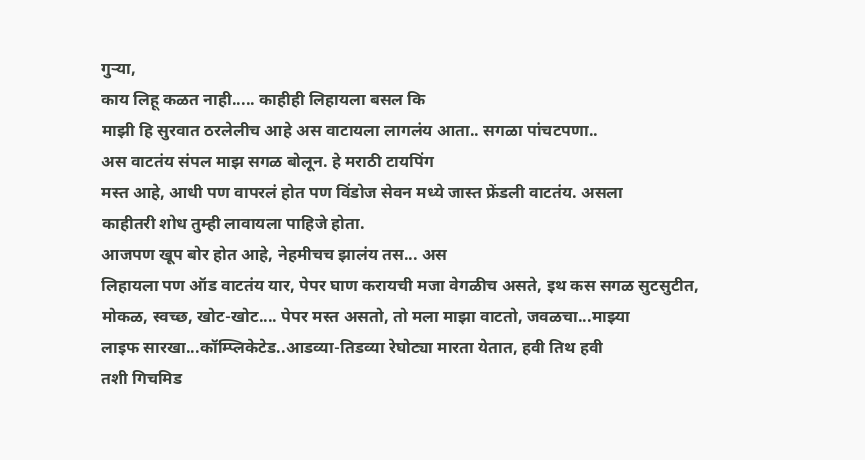गुऱ्या,
काय लिहू कळत नाही..... काहीही लिहायला बसल कि
माझी हि सुरवात ठरलेलीच आहे अस वाटायला लागलंय आता.. सगळा पांचटपणा..
अस वाटतंय संपल माझ सगळ बोलून. हे मराठी टायपिंग
मस्त आहे, आधी पण वापरलं होत पण विंडोज सेवन मध्ये जास्त फ्रेंडली वाटतंय. असला
काहीतरी शोध तुम्ही लावायला पाहिजे होता.
आजपण खूप बोर होत आहे, नेहमीचच झालंय तस... अस
लिहायला पण ऑड वाटतंय यार, पेपर घाण करायची मजा वेगळीच असते, इथ कस सगळ सुटसुटीत,
मोकळ, स्वच्छ, खोट-खोट.... पेपर मस्त असतो, तो मला माझा वाटतो, जवळचा...माझ्या
लाइफ सारखा...कॉम्प्लिकेटेड..आडव्या-तिडव्या रेघोट्या मारता येतात, हवी तिथ हवी
तशी गिचमिड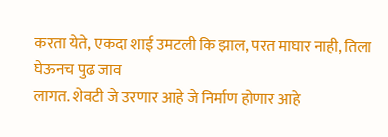करता येते, एकदा शाई उमटली कि झाल, परत माघार नाही, तिला घेऊनच पुढ जाव
लागत. शेवटी जे उरणार आहे जे निर्माण होणार आहे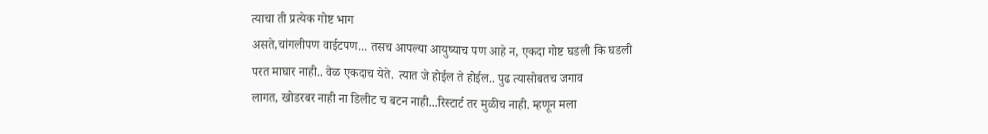त्याचा ती प्रत्येक गोष्ट भाग
असते,चांगलीपण वाईटपण... तसच आपल्या आयुष्याच पण आहे न, एकदा गोष्ट घडली कि घडली
परत माघार नाही.. वेळ एकदाच येते. त्यात जे होईल ते होईल.. पुढ त्यासोबतच जगाव
लागत, खोडरबर नाही ना डिलीट च बटन नाही...रिस्टार्ट तर मुळीच नाही. म्हणून मला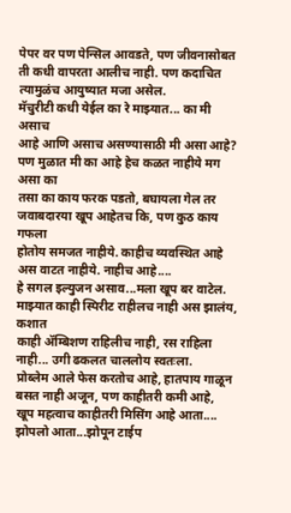पेपर वर पण पेन्सिल आवडते, पण जीवनासोबत ती कधी वापरता आलीच नाही. पण कदाचित
त्यामुळंच आयुष्यात मजा असेल.
मॅचुरीटी कधी येईल का रे माझ्यात... का मी असाच
आहे आणि असाच असण्यासाठी मी असा आहे? पण मुळात मी का आहे हेच कळत नाहीये मग असा का
तसा का काय फरक पडतो, बघायला गेल तर जवाबदारया खूप आहेतच कि, पण कुठ काय गफला
होतोय समजत नाहीये. काहीच व्यवस्थित आहे अस वाटत नाहीये. नाहीच आहे....
हे सगल इल्युजन असाव...मला खूप बर वाटेल.
माझ्यात काही स्पिरीट राहीलच नाही अस झालंय, कशात
काही ॲम्बिशण राहिलीच नाही, रस राहिला नाही... उगी ढकलत चाललोय स्वतःला.
प्रोब्लेम आले फेस करतोच आहे, हातपाय गाळून बसत नाही अजून, पण काहीतरी कमी आहे,
खूप महत्वाच काहीतरी मिसिंग आहे आता....
झोपलो आता...झोपून टाईप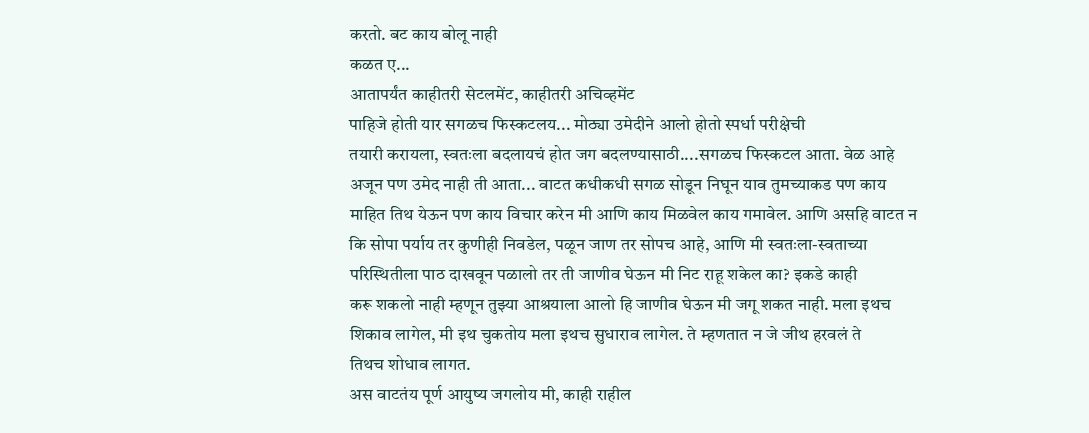करतो. बट काय बोलू नाही
कळत ए...
आतापर्यंत काहीतरी सेटलमेंट, काहीतरी अचिव्हमेंट
पाहिजे होती यार सगळच फिस्कटलय... मोठ्या उमेदीने आलो होतो स्पर्धा परीक्षेची
तयारी करायला, स्वतःला बदलायचं होत जग बदलण्यासाठी....सगळच फिस्कटल आता. वेळ आहे
अजून पण उमेद नाही ती आता... वाटत कधीकधी सगळ सोडून निघून याव तुमच्याकड पण काय
माहित तिथ येऊन पण काय विचार करेन मी आणि काय मिळवेल काय गमावेल. आणि असहि वाटत न
कि सोपा पर्याय तर कुणीही निवडेल, पळून जाण तर सोपच आहे, आणि मी स्वतःला-स्वताच्या
परिस्थितीला पाठ दाखवून पळालो तर ती जाणीव घेऊन मी निट राहू शकेल का? इकडे काही
करू शकलो नाही म्हणून तुझ्या आश्रयाला आलो हि जाणीव घेऊन मी जगू शकत नाही. मला इथच
शिकाव लागेल, मी इथ चुकतोय मला इथच सुधाराव लागेल. ते म्हणतात न जे जीथ हरवलं ते
तिथच शोधाव लागत.
अस वाटतंय पूर्ण आयुष्य जगलोय मी, काही राहील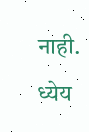नाही. ध्येय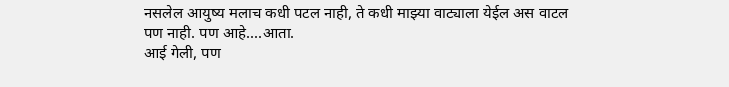नसलेल आयुष्य मलाच कधी पटल नाही, ते कधी माझ्या वाट्याला येईल अस वाटल
पण नाही. पण आहे....आता.
आई गेली, पण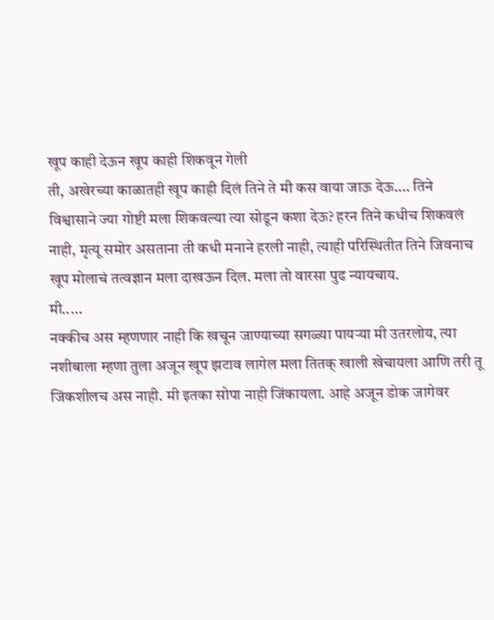खूप काही देऊन खूप काही शिकवून गेली
ती, अखेरच्या काळातही खूप काही दिलं तिने ते मी कस वाया जाऊ देऊ.... तिने
विश्वासाने ज्या गोष्टी मला शिकवल्या त्या सोडून कशा देऊ? हरन तिने कधीच शिकवलं
नाही, मृत्यू समोर असताना ती कधी मनाने हरली नाही, त्याही परिस्थितीत तिने जिवनाच
खूप मोलाचं तत्वज्ञान मला दाखऊन दिल. मला तो वारसा पुढ न्यायचाय.
मी.....
नक्कीच अस म्हणणार नाही कि खचून जाण्याच्या सगळ्या पायऱ्या मी उतरलोय, त्या
नशीबाला म्हणा तुला अजून खूप झटाव लागेल मला तितक् खाली खेचायला आणि तरी तू
जिंकशीलच अस नाही. मी इतका सोपा नाही जिंकायला. आहे अजून डोक जागेवर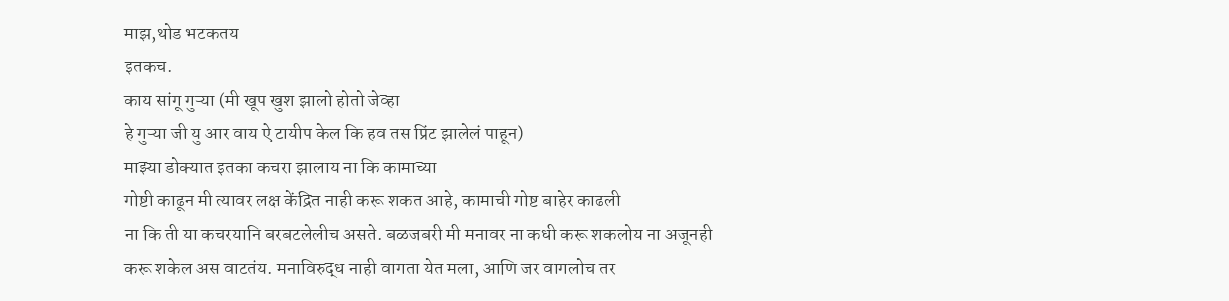माझ,थोड भटकतय
इतकच.
काय सांगू गुऱ्या (मी खूप खुश झालो होतो जेव्हा
हे गुऱ्या जी यु आर वाय ऐ टायीप केल कि हव तस प्रिंट झालेलं पाहून)
माझ्या डोक्यात इतका कचरा झालाय ना कि कामाच्या
गोष्टी काढून मी त्यावर लक्ष केंद्रित नाही करू शकत आहे, कामाची गोष्ट बाहेर काढली
ना कि ती या कचरयानि बरबटलेलीच असते. बळजबरी मी मनावर ना कधी करू शकलोय ना अजूनही
करू शकेल अस वाटतंय. मनाविरुद्ध नाही वागता येत मला, आणि जर वागलोच तर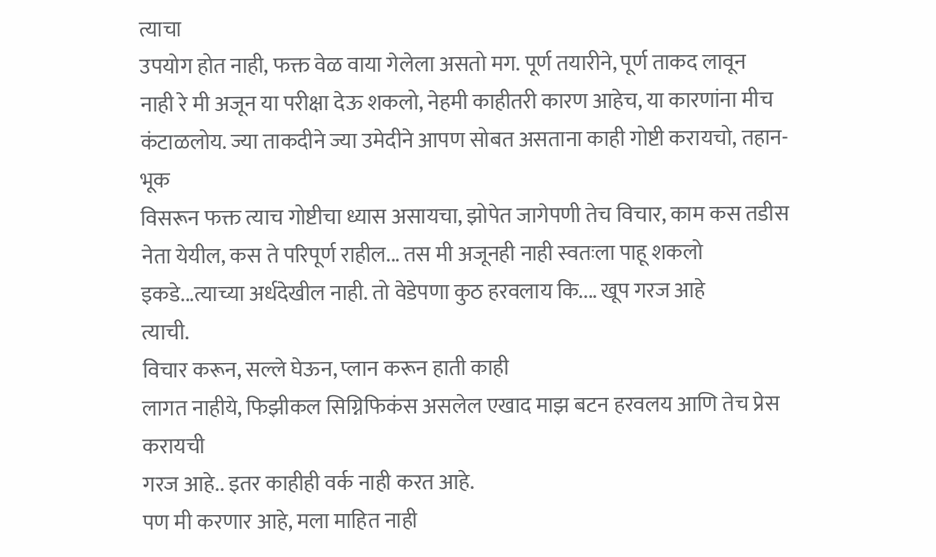त्याचा
उपयोग होत नाही, फक्त वेळ वाया गेलेला असतो मग. पूर्ण तयारीने, पूर्ण ताकद लावून
नाही रे मी अजून या परीक्षा देऊ शकलो, नेहमी काहीतरी कारण आहेच, या कारणांना मीच
कंटाळलोय. ज्या ताकदीने ज्या उमेदीने आपण सोबत असताना काही गोष्टी करायचो, तहान-भूक
विसरून फक्त त्याच गोष्टीचा ध्यास असायचा, झोपेत जागेपणी तेच विचार, काम कस तडीस
नेता येयील, कस ते परिपूर्ण राहील... तस मी अजूनही नाही स्वतःला पाहू शकलो
इकडे...त्याच्या अर्धदेखील नाही. तो वेडेपणा कुठ हरवलाय कि.... खूप गरज आहे
त्याची.
विचार करून, सल्ले घेऊन, प्लान करून हाती काही
लागत नाहीये, फिझीकल सिग्निफिकंस असलेल एखाद माझ बटन हरवलय आणि तेच प्रेस करायची
गरज आहे.. इतर काहीही वर्क नाही करत आहे.
पण मी करणार आहे, मला माहित नाही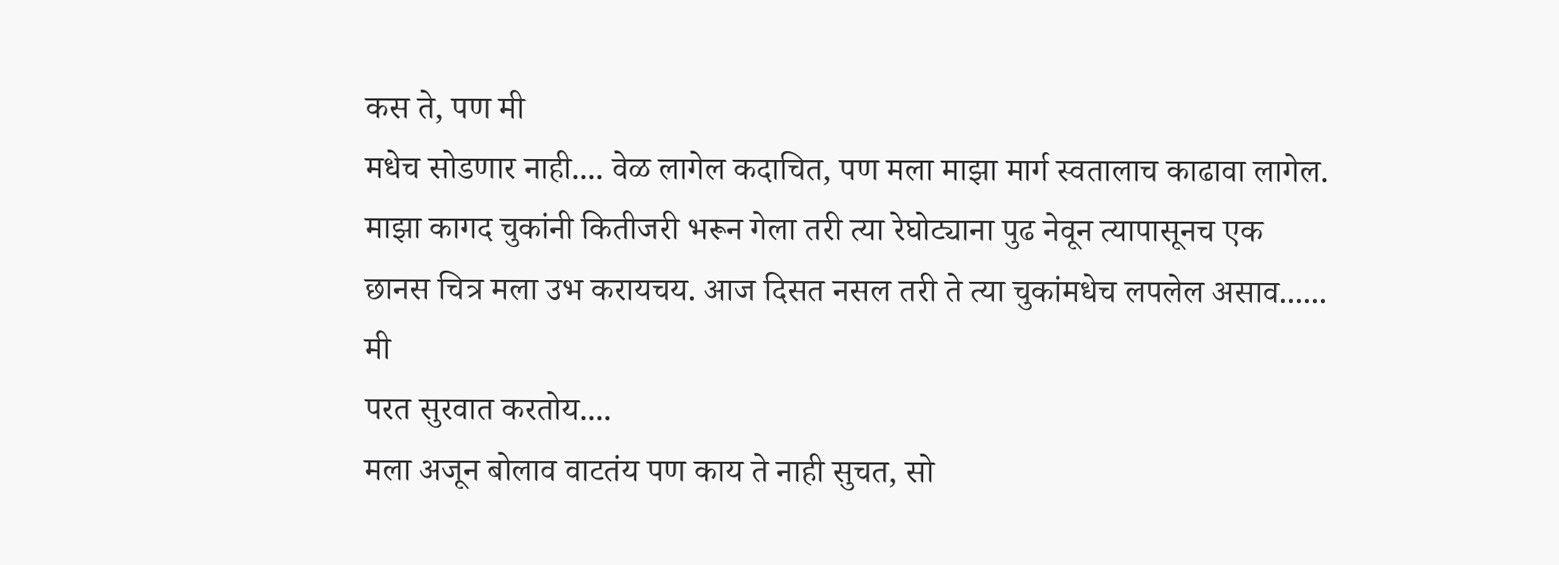कस ते, पण मी
मधेच सोडणार नाही.... वेळ लागेल कदाचित, पण मला माझा मार्ग स्वतालाच काढावा लागेल.
माझा कागद चुकांनी कितीजरी भरून गेला तरी त्या रेघोट्याना पुढ नेवून त्यापासूनच एक
छानस चित्र मला उभ करायचय. आज दिसत नसल तरी ते त्या चुकांमधेच लपलेल असाव......
मी
परत सुरवात करतोय....
मला अजून बोलाव वाटतंय पण काय ते नाही सुचत, सो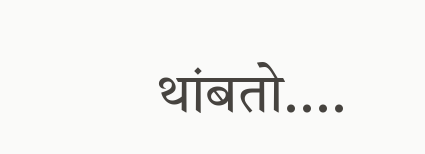थांबतो....